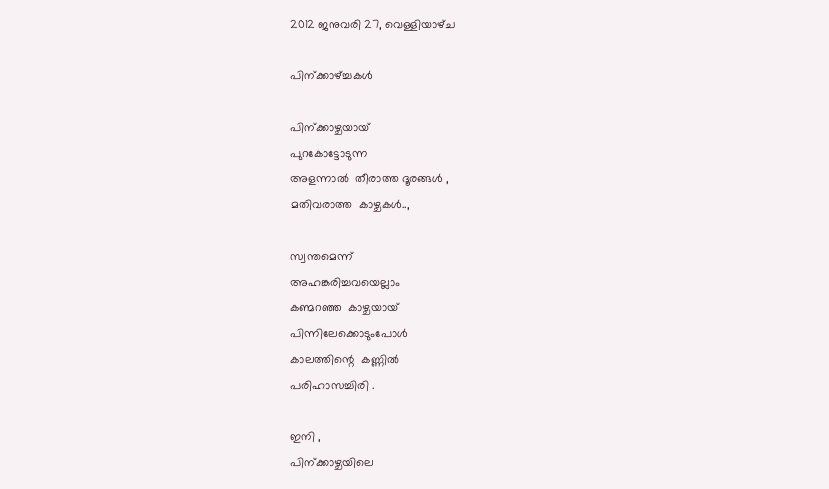2012 ജനുവരി 27, വെള്ളിയാഴ്‌ച

പിന്ക്കാഴ്ച്ചകള്‍

പിന്ക്കാഴ്ചയായ്
പുറകോട്ടോടുന്ന
അളന്നാല്‍  തീരാത്ത ദൂരങ്ങള്‍ ,
മതിവരാത്ത  കാഴ്ചകള്‍..,

സ്വന്തമെന്ന്
അഹങ്കരിച്ചവയെല്ലാം
കണ്മറഞ്ഞ  കാഴ്ചയായ്
പിന്നിലേക്കൊടുംപോള്‍
കാലത്തിന്റെ  കണ്ണില്‍
പരിഹാസച്ചിരി .

ഇനി ,
പിന്ക്കാഴ്ചയിലെ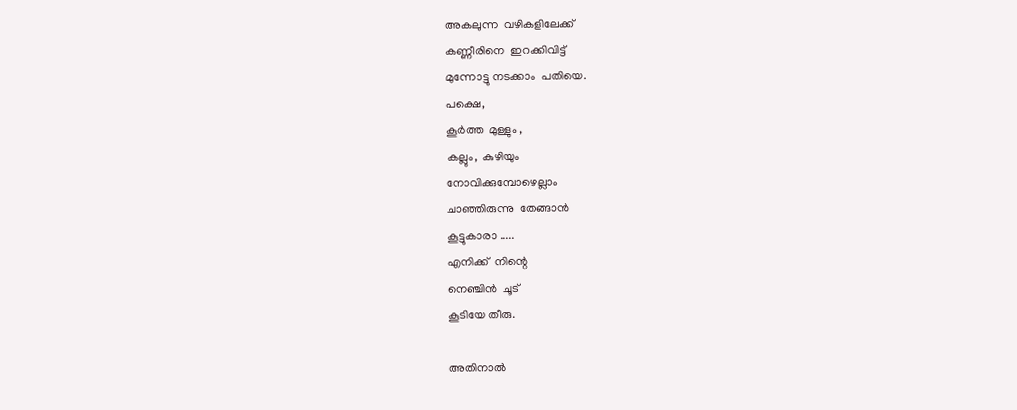അകലുന്ന  വഴികളിലേക്ക്
കണ്ണീരിനെ  ഇറക്കിവിട്ട്
മുന്നോട്ടു നടക്കാം  പതിയെ.
പക്ഷെ,
കൂര്‍ത്ത  മുള്ളും ,
കല്ലും,  കുഴിയും
നോവിക്കുമ്പോഴെല്ലാം
ചാഞ്ഞിരുന്നു  തേങ്ങാന്‍
കൂട്ടുകാരാ .....
എനിക്ക്  നിന്റെ
നെഞ്ചിന്‍  ചൂട്
കൂടിയേ തീരു.

അതിനാല്‍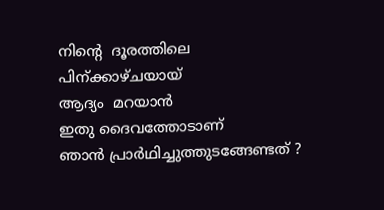നിന്റെ  ദൂരത്തിലെ
പിന്ക്കാഴ്ചയായ്
ആദ്യം  മറയാന്‍
ഇതു ദൈവത്തോടാണ്
ഞാന്‍ പ്രാര്‍ഥിച്ചുത്തുടങ്ങേണ്ടത് ?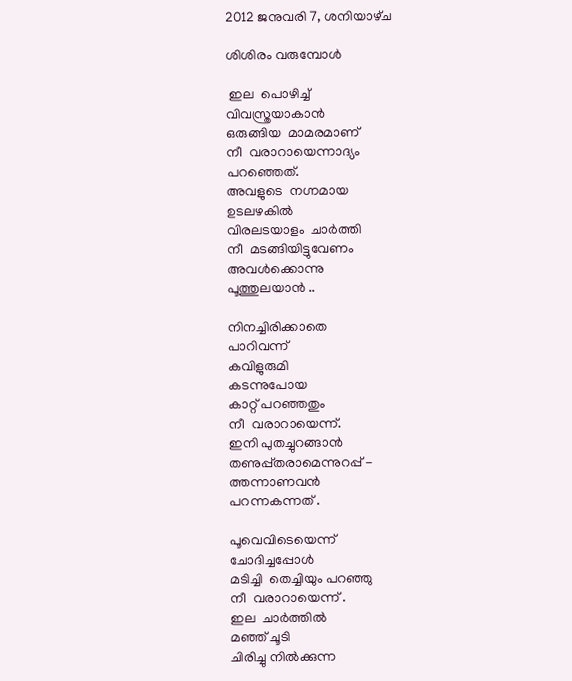2012 ജനുവരി 7, ശനിയാഴ്‌ച

ശിശിരം വരുമ്പോള്‍

 ഇല  പൊഴിച്ച്
വിവസ്ത്രയാകാന്‍
ഒരുങ്ങിയ  മാമരമാണ്
നീ  വരാറായെന്നാദ്യം
പറഞ്ഞെത്.
അവളുടെ  നഗ്നമായ
ഉടലഴകില്‍
വിരലടയാളം  ചാര്‍ത്തി
നീ  മടങ്ങിയിട്ടുവേണം
അവള്‍ക്കൊന്നു
പൂത്തുലയാന്‍ ..

നിനച്ചിരിക്കാതെ
പാറിവന്ന്‌
കവിളുരുമി
കടന്നുപോയ
കാറ്റ് പറഞ്ഞതും
നീ  വരാറായെന്ന്.
ഇനി പുതച്ചുറങ്ങാന്‍
തണുപ്പ്തരാമെന്നുറപ്പ് -
ത്തന്നാണവന്‍
പറന്നകന്നത് .

പൂവെവിടെയെന്ന്
ചോദിച്ചപ്പോള്‍
മടിച്ചി  തെച്ചിയും പറഞ്ഞു
നീ  വരാറായെന്ന് .
ഇല  ചാര്‍ത്തില്‍
മഞ്ഞ് ചൂടി
ചിരിച്ചു നില്‍ക്കുന്ന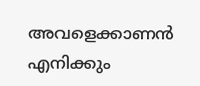അവളെക്കാണന്‍
എനിക്കും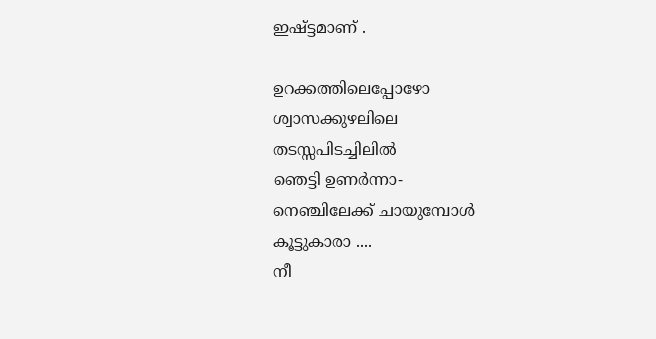ഇഷ്ട്ടമാണ് .

ഉറക്കത്തിലെപ്പോഴോ
ശ്വാസക്കുഴലിലെ
തടസ്സപിടച്ചിലില്‍
ഞെട്ടി ഉണര്‍ന്നാ-
നെഞ്ചിലേക്ക് ചായുമ്പോള്‍
കൂട്ടുകാരാ ....
നീ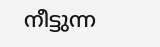നീട്ടുന്ന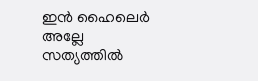ഇന്‍ ഹൈലെര്‍  അല്ലേ
സത്യത്തില്‍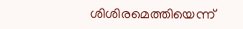ശിശിരമെത്തിയെന്ന്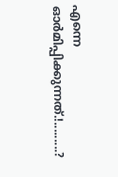എന്നെ  ഓര്‍മിപ്പിക്കുന്നത്.!.........?